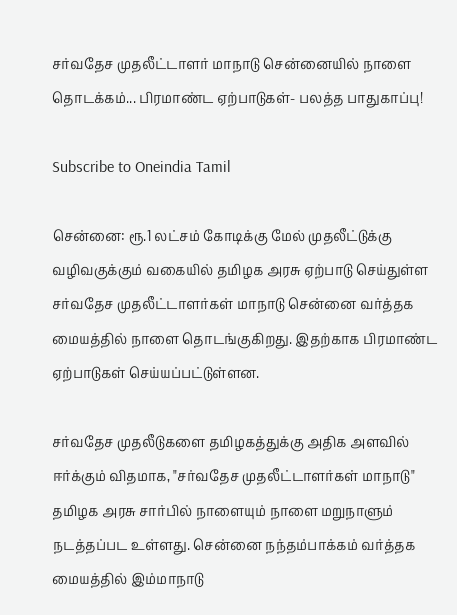சர்வதேச முதலீட்டாளர் மாநாடு சென்னையில் நாளை தொடக்கம்... பிரமாண்ட ஏற்பாடுகள்- பலத்த பாதுகாப்பு!

Subscribe to Oneindia Tamil

சென்னை: ரூ.1 லட்சம் கோடிக்கு மேல் முதலீட்டுக்கு வழிவகுக்கும் வகையில் தமிழக அரசு ஏற்பாடு செய்துள்ள சர்வதேச முதலீட்டாளர்கள் மாநாடு சென்னை வர்த்தக மையத்தில் நாளை தொடங்குகிறது. இதற்காக பிரமாண்ட ஏற்பாடுகள் செய்யப்பட்டுள்ளன.

சர்வதேச முதலீடுகளை தமிழகத்துக்கு அதிக அளவில் ஈர்க்கும் விதமாக, "சர்வதேச முதலீட்டாளர்கள் மாநாடு" தமிழக அரசு சார்பில் நாளையும் நாளை மறுநாளும் நடத்தப்பட உள்ளது. சென்னை நந்தம்பாக்கம் வர்த்தக மையத்தில் இம்மாநாடு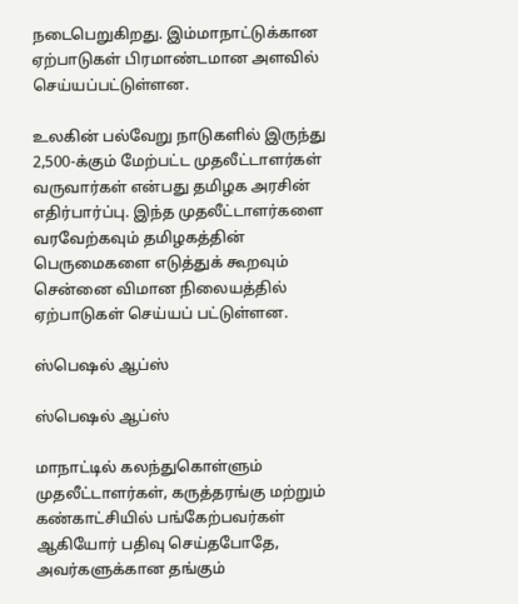நடைபெறுகிறது. இம்மாநாட்டுக்கான ஏற்பாடுகள் பிரமாண்டமான அளவில் செய்யப்பட்டுள்ளன.

உலகின் பல்வேறு நாடுகளில் இருந்து 2,500-க்கும் மேற்பட்ட முதலீட்டாளர்கள் வருவார்கள் என்பது தமிழக அரசின் எதிர்பார்ப்பு. இந்த முதலீட்டாளர்களை வரவேற்கவும் தமிழகத்தின் பெருமைகளை எடுத்துக் கூறவும் சென்னை விமான நிலையத்தில் ஏற்பாடுகள் செய்யப் பட்டுள்ளன.

ஸ்பெஷல் ஆப்ஸ்

ஸ்பெஷல் ஆப்ஸ்

மாநாட்டில் கலந்துகொள்ளும் முதலீட்டாளர்கள், கருத்தரங்கு மற்றும் கண்காட்சியில் பங்கேற்பவர்கள் ஆகியோர் பதிவு செய்தபோதே, அவர்களுக்கான தங்கும்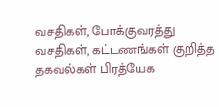வசதிகள், போக்குவரத்து வசதிகள், கட்டணங்கள் குறித்த தகவல்கள் பிரத்யேக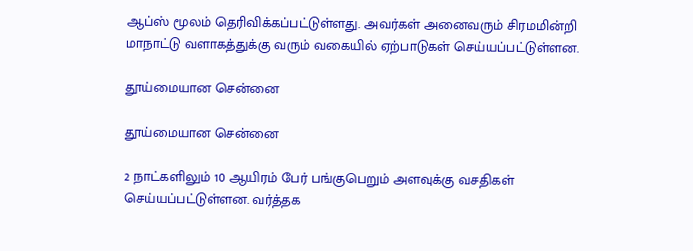ஆப்ஸ் மூலம் தெரிவிக்கப்பட்டுள்ளது. அவர்கள் அனைவரும் சிரமமின்றி மாநாட்டு வளாகத்துக்கு வரும் வகையில் ஏற்பாடுகள் செய்யப்பட்டுள்ளன.

தூய்மையான சென்னை

தூய்மையான சென்னை

2 நாட்களிலும் 10 ஆயிரம் பேர் பங்குபெறும் அளவுக்கு வசதிகள் செய்யப்பட்டுள்ளன. வர்த்தக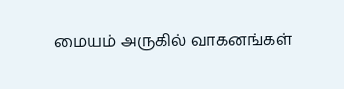மையம் அருகில் வாகனங்கள்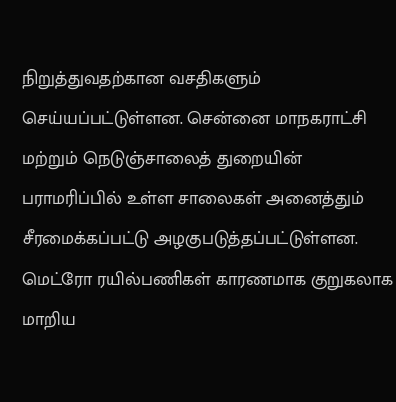நிறுத்துவதற்கான வசதிகளும் செய்யப்பட்டுள்ளன. சென்னை மாநகராட்சி மற்றும் நெடுஞ்சாலைத் துறையின் பராமரிப்பில் உள்ள சாலைகள் அனைத்தும் சீரமைக்கப்பட்டு அழகுபடுத்தப்பட்டுள்ளன. மெட்ரோ ரயில்பணிகள் காரணமாக குறுகலாக மாறிய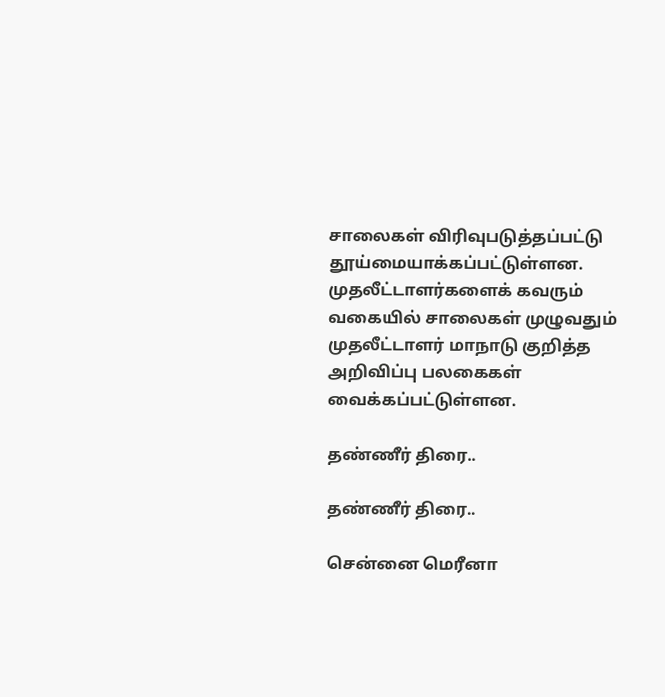சாலைகள் விரிவுபடுத்தப்பட்டு தூய்மையாக்கப்பட்டுள்ளன. முதலீட்டாளர்களைக் கவரும் வகையில் சாலைகள் முழுவதும் முதலீட்டாளர் மாநாடு குறித்த அறிவிப்பு பலகைகள் வைக்கப்பட்டுள்ளன.

தண்ணீர் திரை..

தண்ணீர் திரை..

சென்னை மெரீனா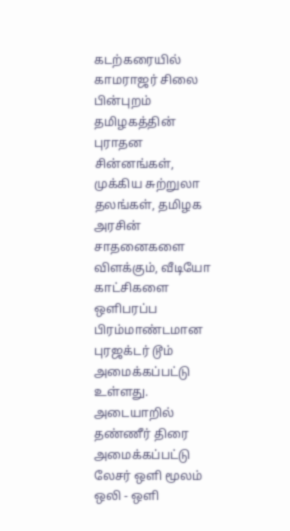கடற்கரையில் காமராஜர் சிலை பின்புறம் தமிழகத்தின் புராதன சின்னங்கள், முக்கிய சுற்றுலா தலங்கள், தமிழக அரசின் சாதனைகளை விளக்கும், வீடியோ காட்சிகளை ஒளிபரப்ப பிரம்மாண்டமான புரஜக்டர் டூம் அமைக்கப்பட்டு உள்ளது. அடையாறில் தண்ணீர் திரை அமைக்கப்பட்டு லேசர் ஒளி மூலம் ஒலி - ஒளி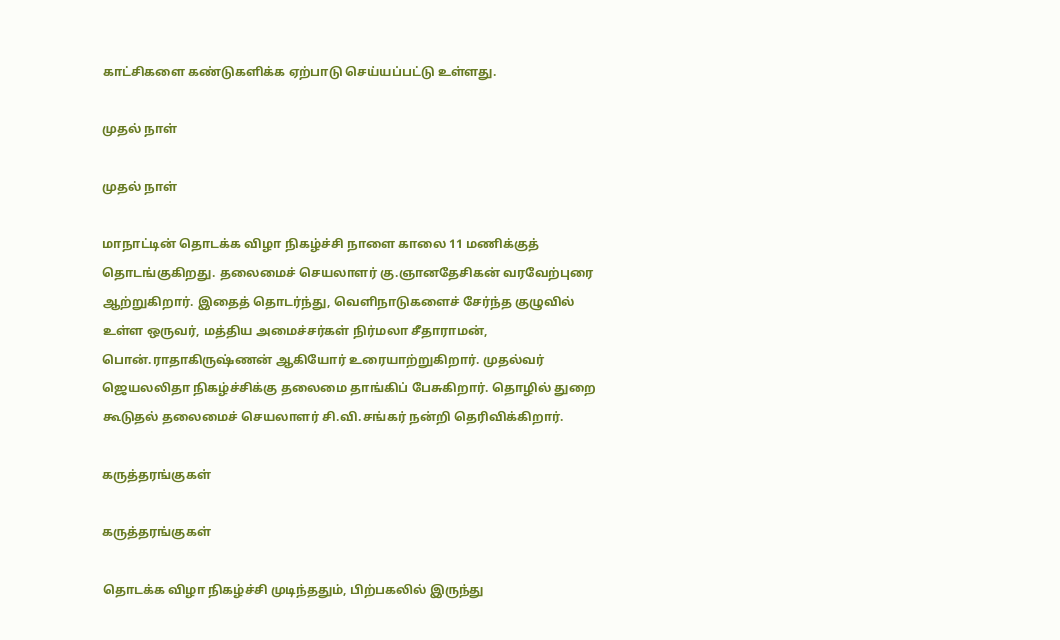காட்சிகளை கண்டுகளிக்க ஏற்பாடு செய்யப்பட்டு உள்ளது.

முதல் நாள்

முதல் நாள்

மாநாட்டின் தொடக்க விழா நிகழ்ச்சி நாளை காலை 11 மணிக்குத் தொடங்குகிறது. தலைமைச் செயலாளர் கு.ஞானதேசிகன் வரவேற்புரை ஆற்றுகிறார். இதைத் தொடர்ந்து, வெளிநாடுகளைச் சேர்ந்த குழுவில் உள்ள ஒருவர், மத்திய அமைச்சர்கள் நிர்மலா சீதாராமன், பொன்.ராதாகிருஷ்ணன் ஆகியோர் உரையாற்றுகிறார். முதல்வர் ஜெயலலிதா நிகழ்ச்சிக்கு தலைமை தாங்கிப் பேசுகிறார். தொழில் துறை கூடுதல் தலைமைச் செயலாளர் சி.வி.சங்கர் நன்றி தெரிவிக்கிறார்.

கருத்தரங்குகள்

கருத்தரங்குகள்

தொடக்க விழா நிகழ்ச்சி முடிந்ததும், பிற்பகலில் இருந்து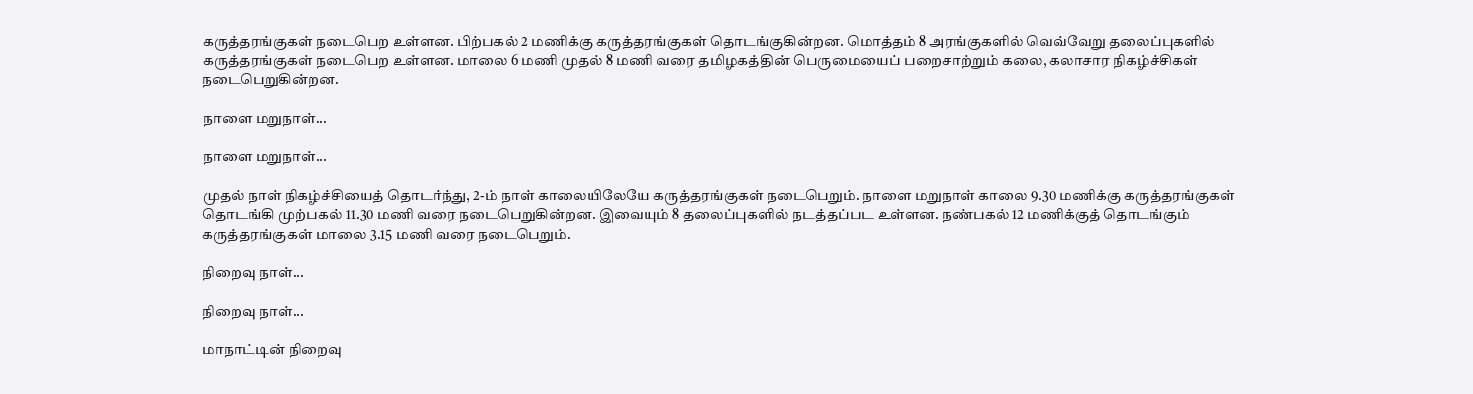கருத்தரங்குகள் நடைபெற உள்ளன. பிற்பகல் 2 மணிக்கு கருத்தரங்குகள் தொடங்குகின்றன. மொத்தம் 8 அரங்குகளில் வெவ்வேறு தலைப்புகளில் கருத்தரங்குகள் நடைபெற உள்ளன. மாலை 6 மணி முதல் 8 மணி வரை தமிழகத்தின் பெருமையைப் பறைசாற்றும் கலை, கலாசார நிகழ்ச்சிகள் நடைபெறுகின்றன.

நாளை மறுநாள்...

நாளை மறுநாள்...

முதல் நாள் நிகழ்ச்சியைத் தொடர்ந்து, 2-ம் நாள் காலையிலேயே கருத்தரங்குகள் நடைபெறும். நாளை மறுநாள் காலை 9.30 மணிக்கு கருத்தரங்குகள் தொடங்கி முற்பகல் 11.30 மணி வரை நடைபெறுகின்றன. இவையும் 8 தலைப்புகளில் நடத்தப்பட உள்ளன. நண்பகல் 12 மணிக்குத் தொடங்கும் கருத்தரங்குகள் மாலை 3.15 மணி வரை நடைபெறும்.

நிறைவு நாள்...

நிறைவு நாள்...

மாநாட்டின் நிறைவு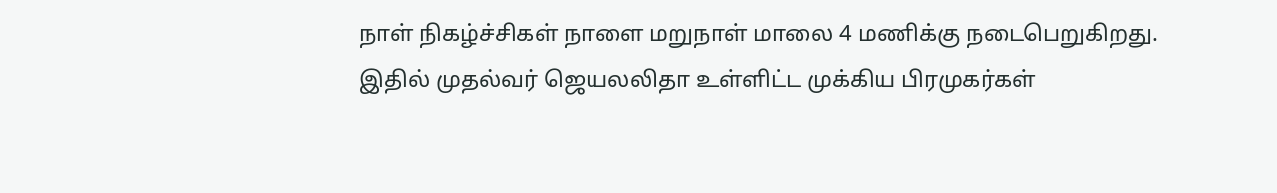நாள் நிகழ்ச்சிகள் நாளை மறுநாள் மாலை 4 மணிக்கு நடைபெறுகிறது. இதில் முதல்வர் ஜெயலலிதா உள்ளிட்ட முக்கிய பிரமுகர்கள்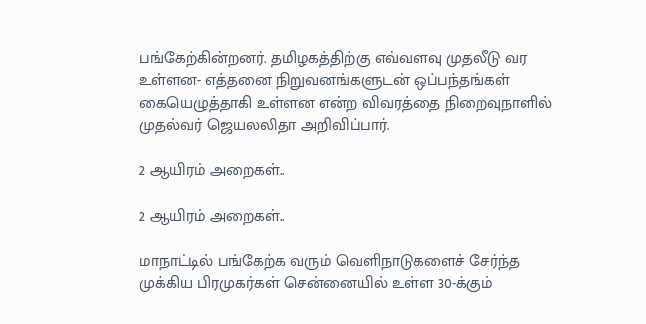பங்கேற்கின்றனர். தமிழகத்திற்கு எவ்வளவு முதலீடு வர உள்ளன- எத்தனை நிறுவனங்களுடன் ஒப்பந்தங்கள் கையெழுத்தாகி உள்ளன என்ற விவரத்தை நிறைவுநாளில் முதல்வர் ஜெயலலிதா அறிவிப்பார்.

2 ஆயிரம் அறைகள்..

2 ஆயிரம் அறைகள்..

மாநாட்டில் பங்கேற்க வரும் வெளிநாடுகளைச் சேர்ந்த முக்கிய பிரமுகர்கள் சென்னையில் உள்ள 30-க்கும்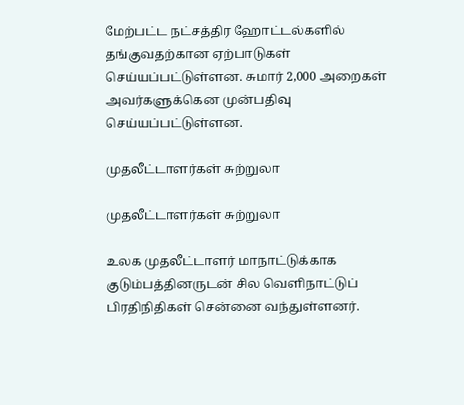மேற்பட்ட நட்சத்திர ஹோட்டல்களில் தங்குவதற்கான ஏற்பாடுகள் செய்யப்பட்டுள்ளன. சுமார் 2,000 அறைகள் அவர்களுக்கென முன்பதிவு செய்யப்பட்டுள்ளன.

முதலீட்டாளர்கள் சுற்றுலா

முதலீட்டாளர்கள் சுற்றுலா

உலக முதலீட்டாளர் மாநாட்டுக்காக குடும்பத்தினருடன் சில வெளிநாட்டுப் பிரதிநிதிகள் சென்னை வந்துள்ளனர்.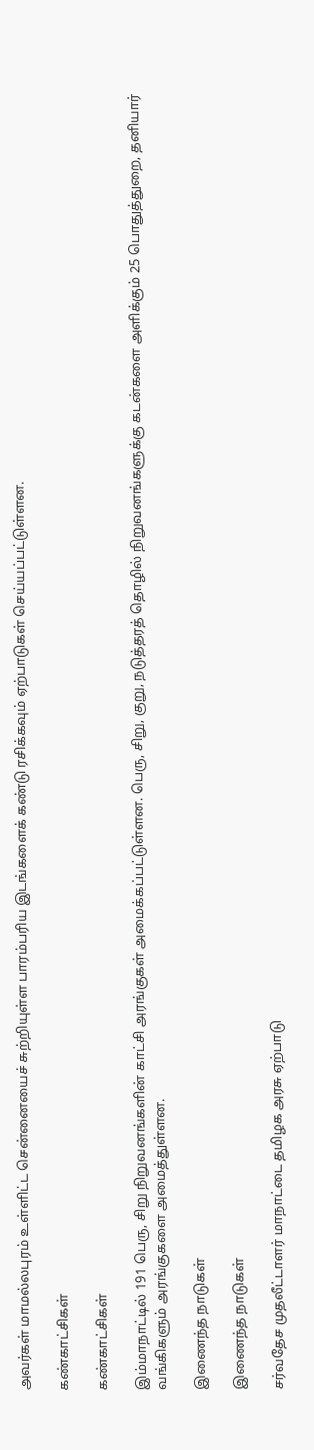அவர்கள் மாமல்லபுரம் உள்ளிட்ட சென்னையைச் சுற்றியுள்ள பாரம்பரிய இடங்களைக் கண்டு ரசிக்கவும் ஏற்பாடுகள் செய்யப்பட்டுள்ளன.

கண்காட்சிகள்

கண்காட்சிகள்

இம்மாநாட்டில் 191 பெரு, சிறு நிறுவனங்களின் காட்சி அரங்குகள் அமைக்கப்பட்டுள்ளன. பெரு, சிறு, குறு, நடுத்தரத் தொழில் நிறுவனங்களுக்கு கடன்களை அளிக்கும் 25 பொதுத்துறை, தனியார் வங்கிகளும் அரங்குகளை அமைத்துள்ளன.

இணைந்த நாடுகள்

இணைந்த நாடுகள்

சர்வதேச முதலீட்டாளர் மாநாட்டை தமிழக அரசு ஏற்பாடு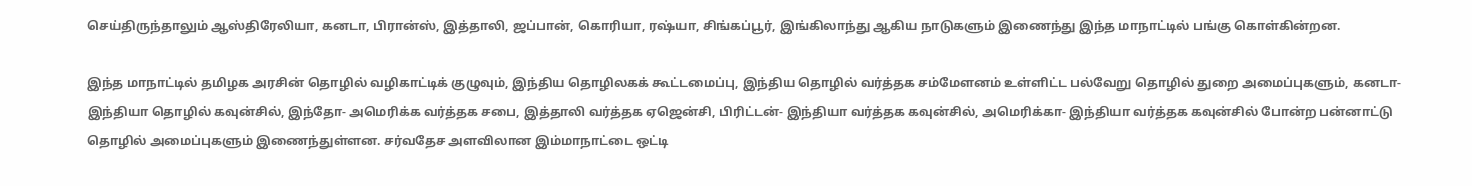செய்திருந்தாலும் ஆஸ்திரேலியா, கனடா, பிரான்ஸ், இத்தாலி, ஜப்பான், கொரியா, ரஷ்யா, சிங்கப்பூர், இங்கிலாந்து ஆகிய நாடுகளும் இணைந்து இந்த மாநாட்டில் பங்கு கொள்கின்றன.

இந்த மாநாட்டில் தமிழக அரசின் தொழில் வழிகாட்டிக் குழுவும், இந்திய தொழிலகக் கூட்டமைப்பு, இந்திய தொழில் வர்த்தக சம்மேளனம் உள்ளிட்ட பல்வேறு தொழில் துறை அமைப்புகளும், கனடா- இந்தியா தொழில் கவுன்சில், இந்தோ- அமெரிக்க வர்த்தக சபை, இத்தாலி வர்த்தக ஏஜென்சி, பிரிட்டன்- இந்தியா வர்த்தக கவுன்சில், அமெரிக்கா- இந்தியா வர்த்தக கவுன்சில் போன்ற பன்னாட்டு தொழில் அமைப்புகளும் இணைந்துள்ளன. சர்வதேச அளவிலான இம்மாநாட்டை ஒட்டி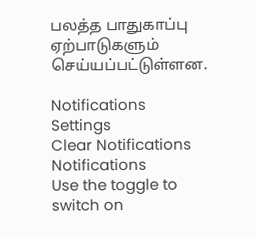பலத்த பாதுகாப்பு ஏற்பாடுகளும் செய்யப்பட்டுள்ளன.

Notifications
Settings
Clear Notifications
Notifications
Use the toggle to switch on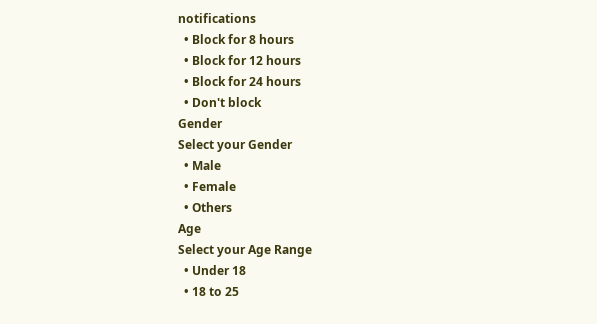notifications
  • Block for 8 hours
  • Block for 12 hours
  • Block for 24 hours
  • Don't block
Gender
Select your Gender
  • Male
  • Female
  • Others
Age
Select your Age Range
  • Under 18
  • 18 to 25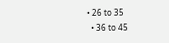• 26 to 35
  • 36 to 45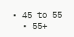• 45 to 55
  • 55+